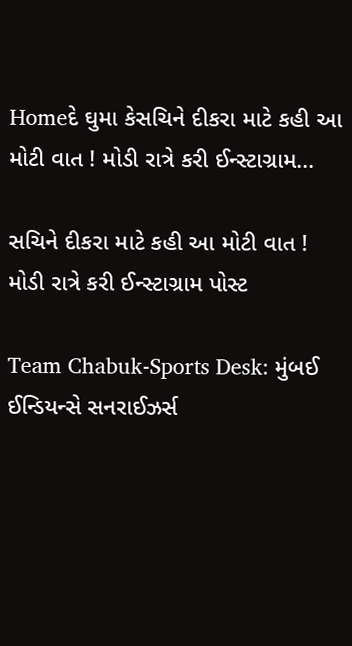Homeદે ઘુમા કેસચિને દીકરા માટે કહી આ મોટી વાત ! મોડી રાત્રે કરી ઈન્સ્ટાગ્રામ...

સચિને દીકરા માટે કહી આ મોટી વાત ! મોડી રાત્રે કરી ઈન્સ્ટાગ્રામ પોસ્ટ

Team Chabuk-Sports Desk: મુંબઈ ઈન્ડિયન્સે સનરાઈઝર્સ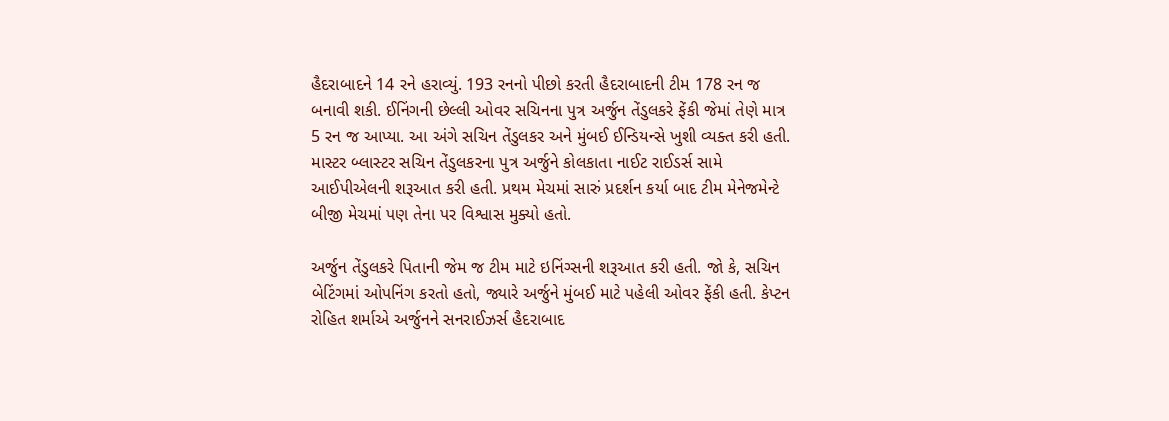હૈદરાબાદને 14 રને હરાવ્યું. 193 રનનો પીછો કરતી હૈદરાબાદની ટીમ 178 રન જ બનાવી શકી. ઈનિંગની છેલ્લી ઓવર સચિનના પુત્ર અર્જુન તેંડુલકરે ફેંકી જેમાં તેણે માત્ર 5 રન જ આપ્યા. આ અંગે સચિન તેંડુલકર અને મુંબઈ ઈન્ડિયન્સે ખુશી વ્યક્ત કરી હતી.
માસ્ટર બ્લાસ્ટર સચિન તેંડુલકરના પુત્ર અર્જુને કોલકાતા નાઈટ રાઈડર્સ સામે આઈપીએલની શરૂઆત કરી હતી. પ્રથમ મેચમાં સારું પ્રદર્શન કર્યા બાદ ટીમ મેનેજમેન્ટે બીજી મેચમાં પણ તેના પર વિશ્વાસ મુક્યો હતો.

અર્જુન તેંડુલકરે પિતાની જેમ જ ટીમ માટે ઇનિંગ્સની શરૂઆત કરી હતી. જો કે, સચિન બેટિંગમાં ઓપનિંગ કરતો હતો, જ્યારે અર્જુને મુંબઈ માટે પહેલી ઓવર ફેંકી હતી. કેપ્ટન રોહિત શર્માએ અર્જુનને સનરાઈઝર્સ હૈદરાબાદ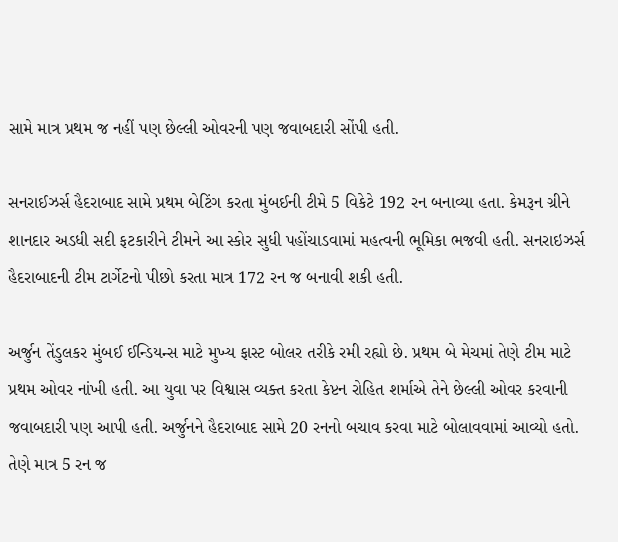સામે માત્ર પ્રથમ જ નહીં પણ છેલ્લી ઓવરની પણ જવાબદારી સોંપી હતી.

સનરાઈઝર્સ હૈદરાબાદ સામે પ્રથમ બેટિંગ કરતા મુંબઈની ટીમે 5 વિકેટે 192 રન બનાવ્યા હતા. કેમરૂન ગ્રીને શાનદાર અડધી સદી ફટકારીને ટીમને આ સ્કોર સુધી પહોંચાડવામાં મહત્વની ભૂમિકા ભજવી હતી. સનરાઇઝર્સ હૈદરાબાદની ટીમ ટાર્ગેટનો પીછો કરતા માત્ર 172 રન જ બનાવી શકી હતી.

અર્જુન તેંડુલકર મુંબઈ ઈન્ડિયન્સ માટે મુખ્ય ફાસ્ટ બોલર તરીકે રમી રહ્યો છે. પ્રથમ બે મેચમાં તેણે ટીમ માટે પ્રથમ ઓવર નાંખી હતી. આ યુવા પર વિશ્વાસ વ્યક્ત કરતા કેપ્ટન રોહિત શર્માએ તેને છેલ્લી ઓવર કરવાની જવાબદારી પણ આપી હતી. અર્જુનને હૈદરાબાદ સામે 20 રનનો બચાવ કરવા માટે બોલાવવામાં આવ્યો હતો. તેણે માત્ર 5 રન જ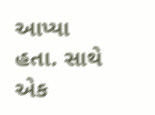આપ્યા હતા. સાથે એક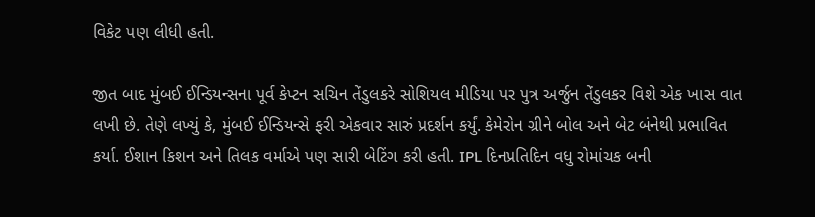વિકેટ પણ લીધી હતી.

જીત બાદ મુંબઈ ઈન્ડિયન્સના પૂર્વ કેપ્ટન સચિન તેંડુલકરે સોશિયલ મીડિયા પર પુત્ર અર્જુન તેંડુલકર વિશે એક ખાસ વાત લખી છે. તેણે લખ્યું કે, મુંબઈ ઈન્ડિયન્સે ફરી એકવાર સારું પ્રદર્શન કર્યું. કેમેરોન ગ્રીને બોલ અને બેટ બંનેથી પ્રભાવિત કર્યા. ઈશાન કિશન અને તિલક વર્માએ પણ સારી બેટિંગ કરી હતી. IPL દિનપ્રતિદિન વધુ રોમાંચક બની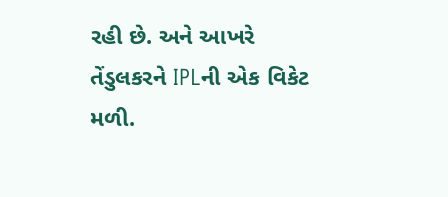રહી છે. અને આખરે તેંડુલકરને IPLની એક વિકેટ મળી.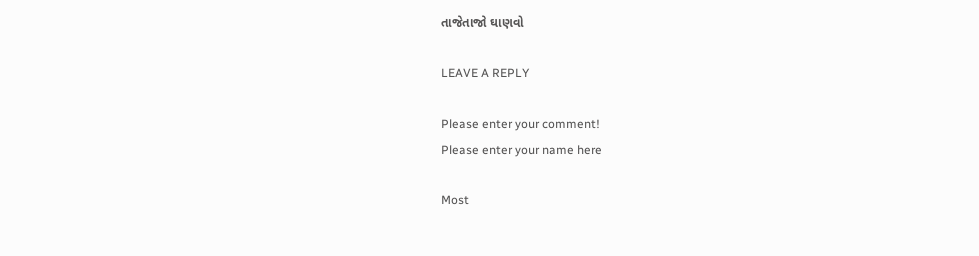તાજેતાજો ઘાણવો

LEAVE A REPLY

Please enter your comment!
Please enter your name here

Most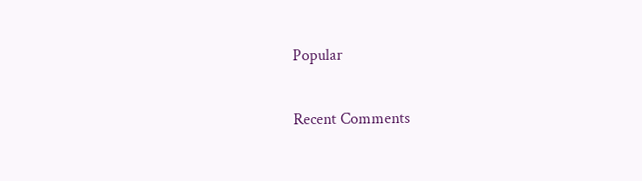Popular

Recent Comments